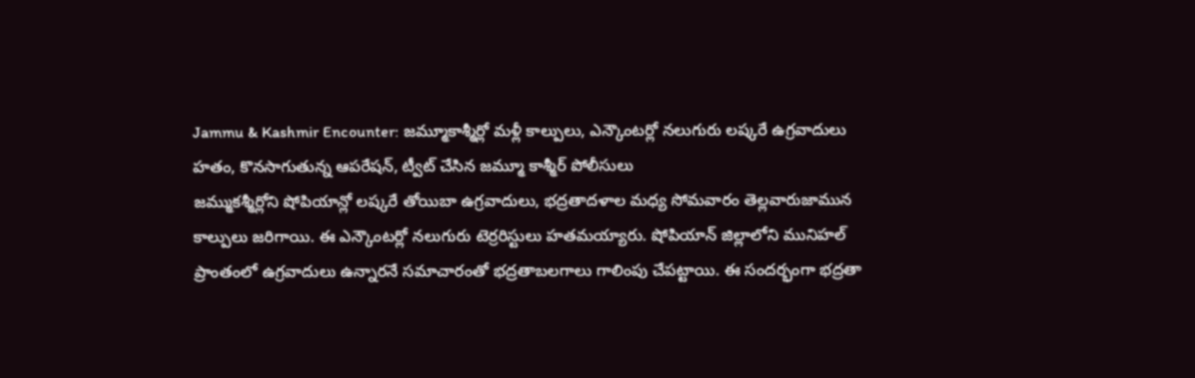Jammu & Kashmir Encounter: జమ్మూకాశ్మీర్లో మళ్లీ కాల్పులు, ఎన్కౌంటర్లో నలుగురు లష్కరే ఉగ్రవాదులు హతం, కొనసాగుతున్న ఆపరేషన్, ట్వీట్ చేసిన జమ్మూ కాశ్మీర్ పోలీసులు
జమ్ముకశ్మీర్లోని షోపియాన్లో లష్కరే తోయిబా ఉగ్రవాదులు, భద్రతాదళాల మధ్య సోమవారం తెల్లవారుజామున కాల్పులు జరిగాయి. ఈ ఎన్కౌంటర్లో నలుగురు టెర్రరిస్టులు హతమయ్యారు. షోపియాన్ జిల్లాలోని మునిహల్ ప్రాంతంలో ఉగ్రవాదులు ఉన్నారనే సమాచారంతో భద్రతాబలగాలు గాలింపు చేపట్టాయి. ఈ సందర్భంగా భద్రతా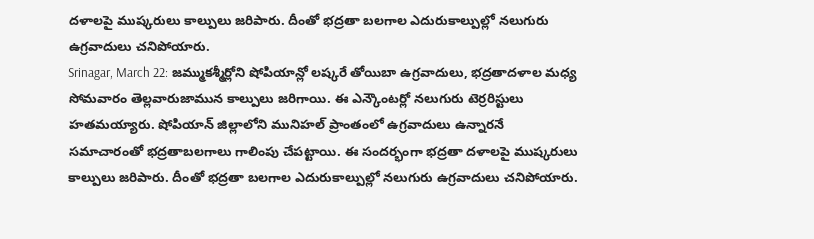దళాలపై ముష్కరులు కాల్పులు జరిపారు. దీంతో భద్రతా బలగాల ఎదురుకాల్పుల్లో నలుగురు ఉగ్రవాదులు చనిపోయారు.
Srinagar, March 22: జమ్ముకశ్మీర్లోని షోపియాన్లో లష్కరే తోయిబా ఉగ్రవాదులు, భద్రతాదళాల మధ్య సోమవారం తెల్లవారుజామున కాల్పులు జరిగాయి. ఈ ఎన్కౌంటర్లో నలుగురు టెర్రరిస్టులు హతమయ్యారు. షోపియాన్ జిల్లాలోని మునిహల్ ప్రాంతంలో ఉగ్రవాదులు ఉన్నారనే సమాచారంతో భద్రతాబలగాలు గాలింపు చేపట్టాయి. ఈ సందర్భంగా భద్రతా దళాలపై ముష్కరులు కాల్పులు జరిపారు. దీంతో భద్రతా బలగాల ఎదురుకాల్పుల్లో నలుగురు ఉగ్రవాదులు చనిపోయారు.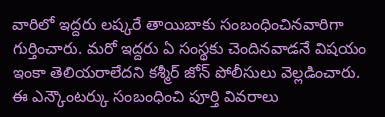వారిలో ఇద్దరు లష్కరే తాయిబాకు సంబంధించినవారిగా గుర్తించారు. మరో ఇద్దరు ఏ సంస్థకు చెందినవాడనే విషయం ఇంకా తెలియరాలేదని కశ్మీర్ జోన్ పోలీసులు వెల్లడించారు. ఈ ఎన్కౌంటర్కు సంబంధించి పూర్తి వివరాలు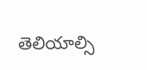తెలియాల్సి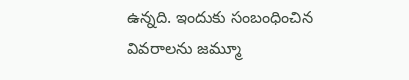ఉన్నది. ఇందుకు సంబంధించిన వివరాలను జమ్మూ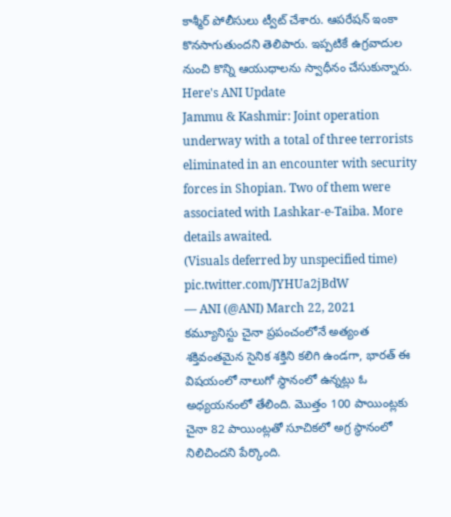కాశ్మీర్ పోలీసులు ట్వీట్ చేశారు. ఆపరేషన్ ఇంకా కొనసాగుతుందని తెలిపారు. ఇప్పటికే ఉగ్రవాదుల నుంచి కొన్ని ఆయుధాలను స్వాధీనం చేసుకున్నారు.
Here's ANI Update
Jammu & Kashmir: Joint operation underway with a total of three terrorists eliminated in an encounter with security forces in Shopian. Two of them were associated with Lashkar-e-Taiba. More details awaited.
(Visuals deferred by unspecified time) pic.twitter.com/JYHUa2jBdW
— ANI (@ANI) March 22, 2021
కమ్యూనిస్టు చైనా ప్రపంచంలోనే అత్యంత శక్తివంతమైన సైనిక శక్తిని కలిగి ఉండగా, భారత్ ఈ విషయంలో నాలుగో స్థానంలో ఉన్నట్లు ఓ అధ్యయనంలో తేలింది. మొత్తం 100 పాయింట్లకు చైనా 82 పాయింట్లతో సూచికలో అగ్ర స్థానంలో నిలిచిందని పేర్కొంది.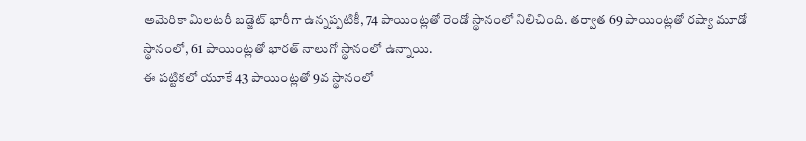అమెరికా మిలటరీ బడ్జెట్ భారీగా ఉన్నప్పటికీ, 74 పాయింట్లతో రెండో స్థానంలో నిలిచింది. తర్వాత 69 పాయింట్లతో రష్యా మూడో స్థానంలో, 61 పాయింట్లతో భారత్ నాలుగో స్థానంలో ఉన్నాయి.
ఈ పట్టికలో యూకే 43 పాయింట్లతో 9వ స్థానంలో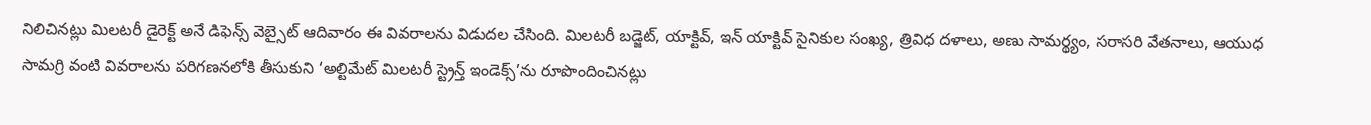నిలిచినట్లు మిలటరీ డైరెక్ట్ అనే డిఫెన్స్ వెబ్సైట్ ఆదివారం ఈ వివరాలను విడుదల చేసింది. మిలటరీ బడ్జెట్, యాక్టివ్, ఇన్ యాక్టివ్ సైనికుల సంఖ్య, త్రివిధ దళాలు, అణు సామర్థ్యం, సరాసరి వేతనాలు, ఆయుధ సామగ్రి వంటి వివరాలను పరిగణనలోకి తీసుకుని ‘అల్టిమేట్ మిలటరీ స్ట్రెన్త్ ఇండెక్స్’ను రూపొందించినట్లు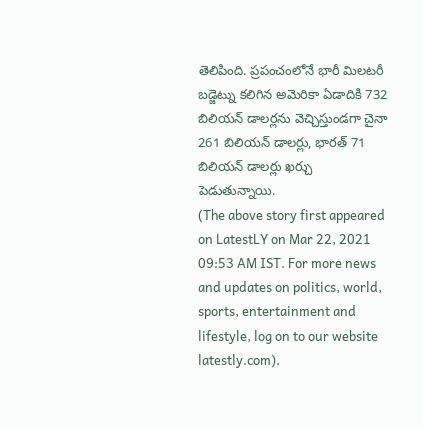తెలిపింది. ప్రపంచంలోనే భారీ మిలటరీ బడ్జెట్ను కలిగిన అమెరికా ఏడాదికి 732 బిలియన్ డాలర్లను వెచ్చిస్తుండగా చైనా 261 బిలియన్ డాలర్లు, భారత్ 71 బిలియన్ డాలర్లు ఖర్చు పెడుతున్నాయి.
(The above story first appeared on LatestLY on Mar 22, 2021 09:53 AM IST. For more news and updates on politics, world, sports, entertainment and lifestyle, log on to our website latestly.com).